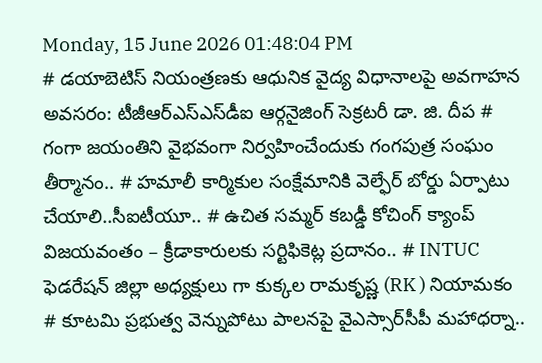Monday, 15 June 2026 01:48:04 PM
# డయాబెటిస్ నియంత్రణకు ఆధునిక వైద్య విధానాలపై అవగాహన అవసరం: టీజీఆర్‌ఎస్‌ఎస్‌డీఐ ఆర్గనైజింగ్ సెక్రటరీ డా. జి. దీప # గంగా జయంతిని వైభవంగా నిర్వహించేందుకు గంగపుత్ర సంఘం తీర్మానం.. # హమాలీ కార్మికుల సంక్షేమానికి వెల్ఫేర్ బోర్డు ఏర్పాటు చేయాలి..సీఐటీయూ.. # ఉచిత సమ్మర్ కబడ్డీ కోచింగ్ క్యాంప్ విజయవంతం – క్రీడాకారులకు సర్టిఫికెట్ల ప్రదానం.. # INTUC ఫెడరేషన్ జిల్లా అధ్యక్షులు గా కుక్కల రామకృష్ణ (RK ) నియామకం # కూటమి ప్రభుత్వ వెన్నుపోటు పాలనపై వైఎస్సార్‌సీపీ మహాధర్నా..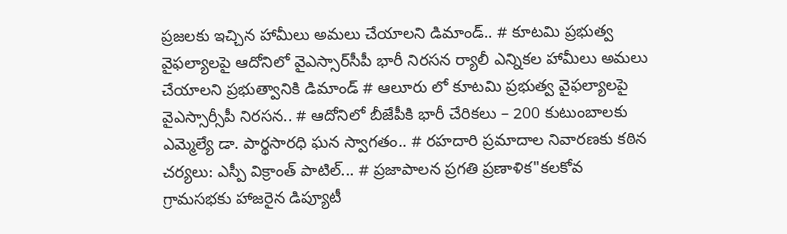ప్రజలకు ఇచ్చిన హామీలు అమలు చేయాలని డిమాండ్.. # కూటమి ప్రభుత్వ వైఫల్యాలపై ఆదోనిలో వైఎస్సార్‌సీపీ భారీ నిరసన ర్యాలీ ఎన్నికల హామీలు అమలు చేయాలని ప్రభుత్వానికి డిమాండ్ # ఆలూరు లో కూటమి ప్రభుత్వ వైఫల్యాలపై వైఎస్సార్సీపీ నిరసన.. # ఆదోనిలో బీజేపీకి భారీ చేరికలు – 200 కుటుంబాలకు ఎమ్మెల్యే డా. పార్థసారధి ఘన స్వాగతం.. # రహదారి ప్రమాదాల నివారణకు కఠిన చర్యలు: ఎస్పీ విక్రాంత్ పాటిల్... # ప్రజాపాలన ప్రగతి ప్రణాళిక"కలకోవ గ్రామసభకు హాజరైన డిప్యూటీ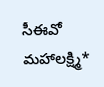సీఈవో మహాలక్ష్మి*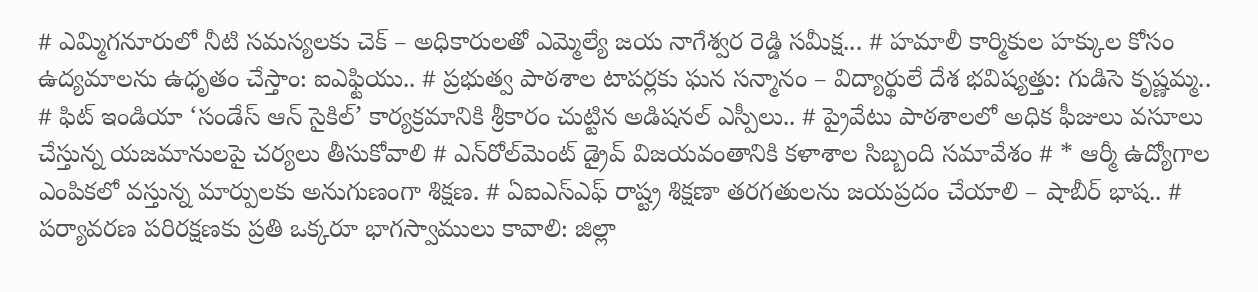# ఎమ్మిగనూరులో నీటి సమస్యలకు చెక్ – అధికారులతో ఎమ్మెల్యే జయ నాగేశ్వర రెడ్డి సమీక్ష... # హమాలీ కార్మికుల హక్కుల కోసం ఉద్యమాలను ఉధృతం చేస్తాం: ఐఎఫ్టియు.. # ప్రభుత్వ పాఠశాల టాపర్లకు ఘన సన్మానం – విద్యార్థులే దేశ భవిష్యత్తు: గుడిసె కృష్ణమ్మ.. # ఫిట్ ఇండియా ‘సండేస్ ఆన్ సైకిల్’ కార్యక్రమానికి శ్రీకారం చుట్టిన అడిషనల్ ఎస్పీలు.. # ప్రైవేటు పాఠశాలలో అధిక ఫీజులు వసూలు చేస్తున్న యజమానులపై చర్యలు తీసుకోవాలి # ఎన్‌రోల్‌మెంట్ డ్రైవ్ విజయవంతానికి కళాశాల సిబ్బంది సమావేశం # * ఆర్మీ ఉద్యోగాల ఎంపికలో వస్తున్న మార్పులకు అనుగుణంగా శిక్షణ. # ఏఐఎస్ఎఫ్ రాష్ట్ర శిక్షణా తరగతులను జయప్రదం చేయాలి – షాబీర్ భాష.. # పర్యావరణ పరిరక్షణకు ప్రతి ఒక్కరూ భాగస్వాములు కావాలి: జిల్లా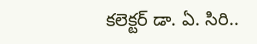కలెక్టర్ డా. ఏ. సిరి..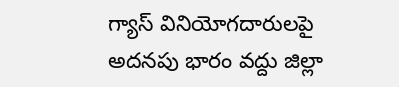గ్యాస్ వినియోగదారులపై అదనపు భారం వద్దు జిల్లా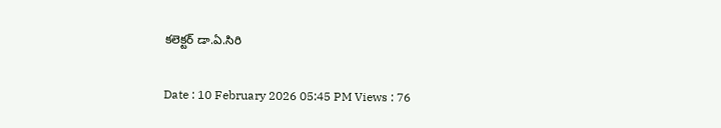కలెక్టర్ డా.ఏ.సిరి

Date : 10 February 2026 05:45 PM Views : 76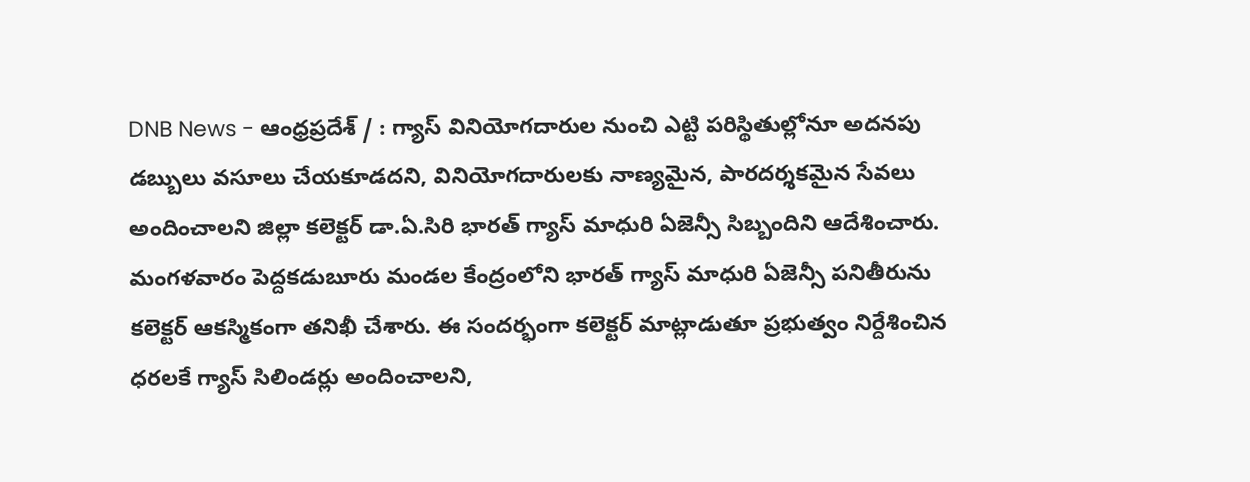DNB News - ఆంధ్రప్రదేశ్ / : గ్యాస్ వినియోగదారుల నుంచి ఎట్టి పరిస్థితుల్లోనూ అదనపు డబ్బులు వసూలు చేయకూడదని, వినియోగదారులకు నాణ్యమైన, పారదర్శకమైన సేవలు అందించాలని జిల్లా కలెక్టర్ డా.ఏ.సిరి భారత్ గ్యాస్ మాధురి ఏజెన్సీ సిబ్బందిని ఆదేశించారు. మంగళవారం పెద్దకడుబూరు మండల కేంద్రంలోని భారత్ గ్యాస్ మాధురి ఏజెన్సీ పనితీరును కలెక్టర్ ఆకస్మికంగా తనిఖీ చేశారు. ఈ సందర్భంగా కలెక్టర్ మాట్లాడుతూ ప్రభుత్వం నిర్దేశించిన ధరలకే గ్యాస్ సిలిండర్లు అందించాలని,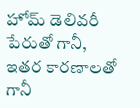హోమ్ డెలివరీ పేరుతో గానీ, ఇతర కారణాలతో గానీ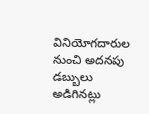వినియోగదారుల నుంచి అదనపు డబ్బులు అడిగినట్లు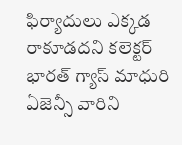ఫిర్యాదులు ఎక్కడ రాకూడదని కలెక్టర్ భారత్ గ్యాస్ మాధురి ఏజెన్సీ వారిని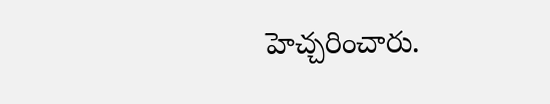హెచ్చరించారు.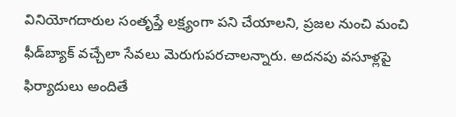వినియోగదారుల సంతృప్తే లక్ష్యంగా పని చేయాలని, ప్రజల నుంచి మంచి ఫీడ్‌బ్యాక్ వచ్చేలా సేవలు మెరుగుపరచాలన్నారు. అదనపు వసూళ్లపై ఫిర్యాదులు అందితే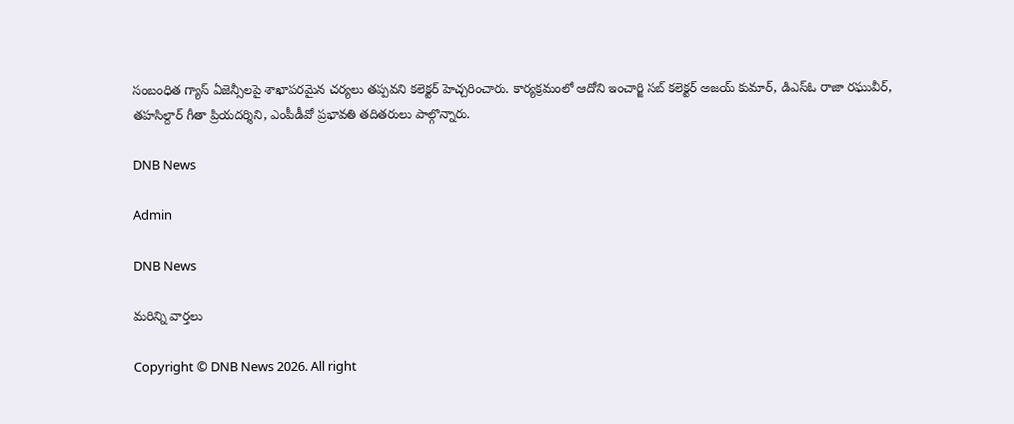సంబంధిత గ్యాస్ ఏజెన్సీలపై శాఖాపరమైన చర్యలు తప్పవని కలెక్టర్ హెచ్చరించారు. కార్యక్రమంలో ఆదోని ఇంచార్జి సబ్ కలెక్టర్ అజయ్ కుమార్, డిఎస్ఓ రాజా రఘువీర్, తహసిల్దార్ గీతా ప్రియదర్శిని, ఎంపీడీవో ప్రభావతి తదితరులు పాల్గొన్నారు.

DNB News

Admin

DNB News

మరిన్ని వార్తలు

Copyright © DNB News 2026. All right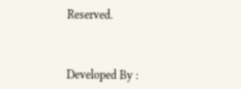Reserved.



Developed By :